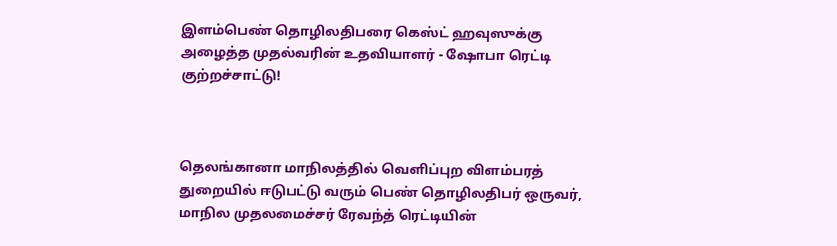இளம்பெண் தொழிலதிபரை கெஸ்ட் ஹவுஸுக்கு அழைத்த முதல்வரின் உதவியாளர் - ஷோபா ரெட்டி குற்றச்சாட்டு!



தெலங்கானா மாநிலத்தில் வெளிப்புற விளம்பரத் துறையில் ஈடுபட்டு வரும் பெண் தொழிலதிபர் ஒருவர், மாநில முதலமைச்சர் ரேவந்த் ரெட்டியின்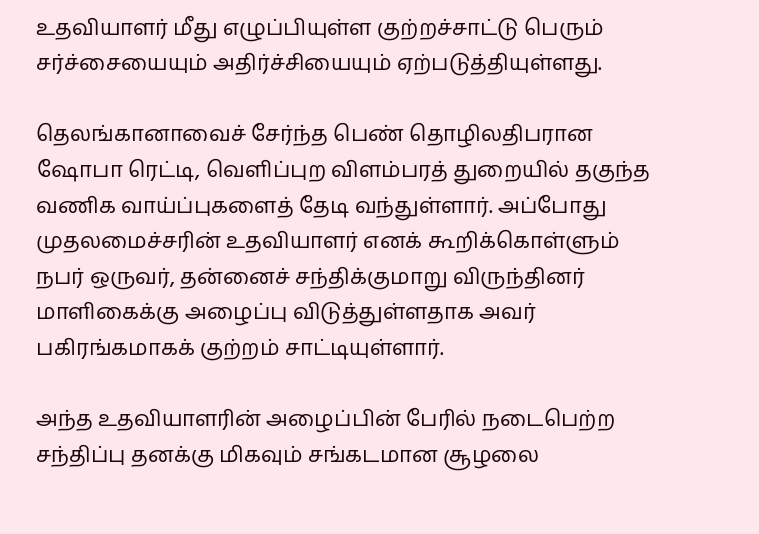உதவியாளர் மீது எழுப்பியுள்ள குற்றச்சாட்டு பெரும் சர்ச்சையையும் அதிர்ச்சியையும் ஏற்படுத்தியுள்ளது.

தெலங்கானாவைச் சேர்ந்த பெண் தொழிலதிபரான ஷோபா ரெட்டி, வெளிப்புற விளம்பரத் துறையில் தகுந்த வணிக வாய்ப்புகளைத் தேடி வந்துள்ளார். அப்போது முதலமைச்சரின் உதவியாளர் எனக் கூறிக்கொள்ளும் நபர் ஒருவர், தன்னைச் சந்திக்குமாறு விருந்தினர் மாளிகைக்கு அழைப்பு விடுத்துள்ளதாக அவர் பகிரங்கமாகக் குற்றம் சாட்டியுள்ளார்.

அந்த உதவியாளரின் அழைப்பின் பேரில் நடைபெற்ற சந்திப்பு தனக்கு மிகவும் சங்கடமான சூழலை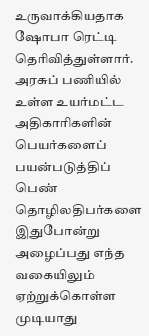உருவாக்கியதாக ஷோபா ரெட்டி தெரிவித்துள்ளார். அரசுப் பணியில் உள்ள உயர்மட்ட அதிகாரிகளின் பெயர்களைப் பயன்படுத்திப் பெண் தொழிலதிபர்களை இதுபோன்று அழைப்பது எந்த வகையிலும் ஏற்றுக்கொள்ள முடியாது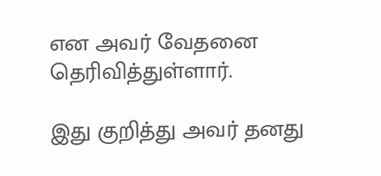என அவர் வேதனை தெரிவித்துள்ளார்.

இது குறித்து அவர் தனது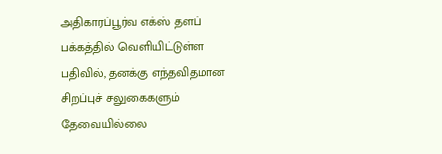அதிகாரப்பூர்வ எக்ஸ் தளப் பக்கத்தில் வெளியிட்டுள்ள பதிவில், தனக்கு எந்தவிதமான சிறப்புச் சலுகைகளும் தேவையில்லை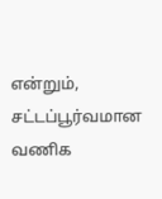என்றும், சட்டப்பூர்வமான வணிக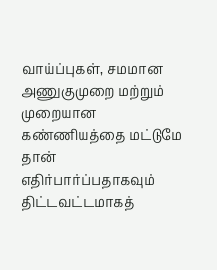வாய்ப்புகள், சமமான அணுகுமுறை மற்றும் முறையான கண்ணியத்தை மட்டுமே தான் எதிர்பார்ப்பதாகவும் திட்டவட்டமாகத்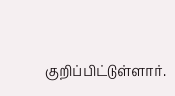குறிப்பிட்டுள்ளார்.